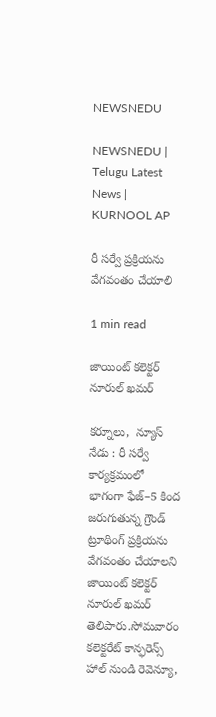NEWSNEDU

NEWSNEDU | Telugu Latest News | KURNOOL AP

రీ సర్వే ప్రక్రియను వేగవంతం చేయాలి

1 min read

జాయింట్ కలెక్టర్ నూరుల్ ఖమర్

కర్నూలు,  న్యూస్ నేడు : రీ సర్వే కార్యక్రమంలో భాగంగా ఫేజ్–5 కింద జరుగుతున్న గ్రౌండ్ ట్రూథింగ్ ప్రక్రియను వేగవంతం చేయాలని జాయింట్ కలెక్టర్ నూరుల్ ఖమర్ తెలిపారు.సోమవారం కలెక్టరేట్ కాన్ఫరెన్స్ హాల్ నుండి రెవెన్యూ,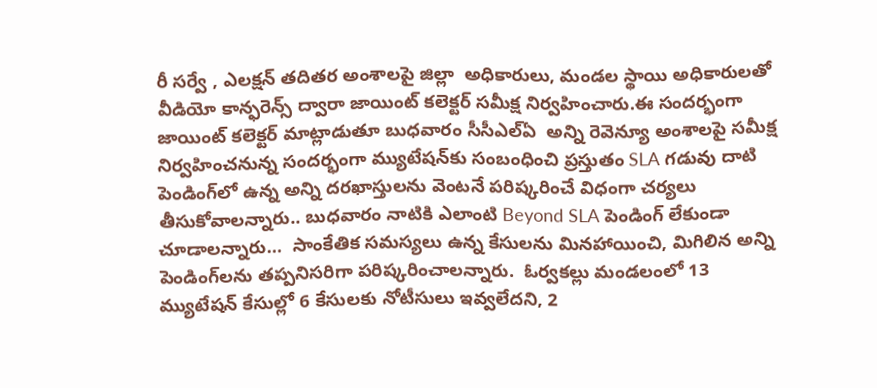రీ సర్వే , ఎలక్షన్ తదితర అంశాలపై జిల్లా  అధికారులు, మండల స్థాయి అధికారులతో వీడియో కాన్ఫరెన్స్ ద్వారా జాయింట్ కలెక్టర్ సమీక్ష నిర్వహించారు.ఈ సందర్భంగా జాయింట్ కలెక్టర్ మాట్లాడుతూ బుధవారం సీసీఎల్ఏ  అన్ని రెవెన్యూ అంశాలపై సమీక్ష నిర్వహించనున్న సందర్భంగా మ్యుటేషన్‌కు సంబంధించి ప్రస్తుతం SLA గడువు దాటి పెండింగ్‌లో ఉన్న అన్ని దరఖాస్తులను వెంటనే పరిష్కరించే విధంగా చర్యలు తీసుకోవాలన్నారు.. బుధవారం నాటికి ఎలాంటి Beyond SLA పెండింగ్ లేకుండా చూడాలన్నారు…  సాంకేతిక సమస్యలు ఉన్న కేసులను మినహాయించి, మిగిలిన అన్ని పెండింగ్‌లను తప్పనిసరిగా పరిష్కరించాలన్నారు.  ఓర్వకల్లు మండలంలో 13 మ్యుటేషన్ కేసుల్లో 6 కేసులకు నోటీసులు ఇవ్వలేదని, 2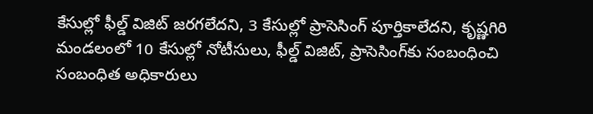కేసుల్లో ఫీల్డ్ విజిట్ జరగలేదని, 3 కేసుల్లో ప్రాసెసింగ్ పూర్తికాలేదని, కృష్ణగిరి మండలంలో 10 కేసుల్లో నోటీసులు, ఫీల్డ్ విజిట్, ప్రాసెసింగ్‌కు సంబంధించి సంబంధిత అధికారులు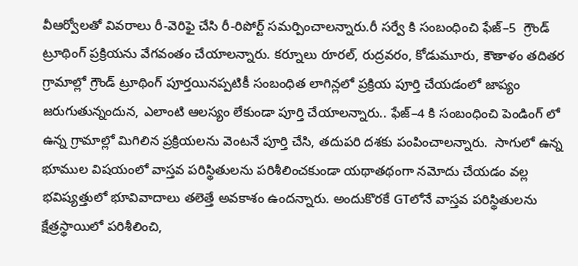వీఆర్వోలతో వివరాలు రీ-వెరిఫై చేసి రీ-రిపోర్ట్ సమర్పించాలన్నారు.రీ సర్వే కి సంబంధించి ఫేజ్–5  గ్రౌండ్ ట్రూథింగ్ ప్రక్రియను వేగవంతం చేయాలన్నారు. కర్నూలు రూరల్, రుద్రవరం, కోడుమూరు, కౌతాళం తదితర గ్రామాల్లో గ్రౌండ్ ట్రూథింగ్ పూర్తయినప్పటికీ సంబంధిత లాగిన్లలో ప్రక్రియ పూర్తి చేయడంలో జాప్యం జరుగుతున్నందున, ఎలాంటి ఆలస్యం లేకుండా పూర్తి చేయాలన్నారు.. ఫేజ్–4 కి సంబంధించి పెండింగ్ లో ఉన్న గ్రామాల్లో మిగిలిన ప్రక్రియలను వెంటనే పూర్తి చేసి, తదుపరి దశకు పంపించాలన్నారు.  సాగులో ఉన్న భూముల విషయంలో వాస్తవ పరిస్థితులను పరిశీలించకుండా యథాతథంగా నమోదు చేయడం వల్ల భవిష్యత్తులో భూవివాదాలు తలెత్తే అవకాశం ఉందన్నారు. అందుకొరకే GTలోనే వాస్తవ పరిస్థితులను క్షేత్రస్థాయిలో పరిశీలించి,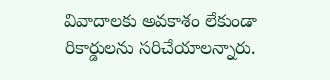వివాదాలకు అవకాశం లేకుండా రికార్డులను సరిచేయాలన్నారు.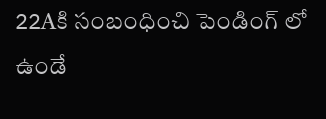22Aకి సంబంధించి పెండింగ్ లో ఉండే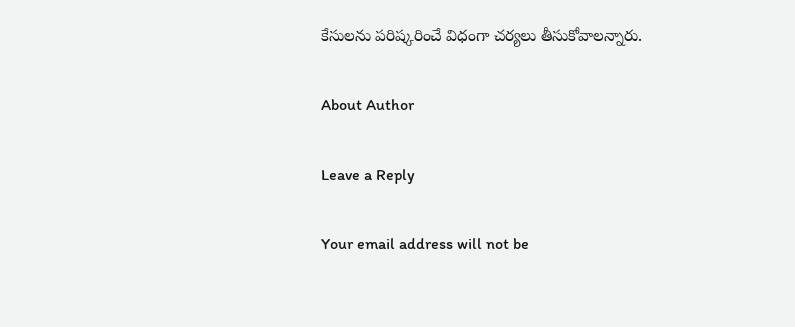కేసులను పరిష్కరించే విధంగా చర్యలు తీసుకోవాలన్నారు.

About Author

Leave a Reply

Your email address will not be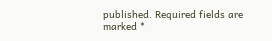published. Required fields are marked *